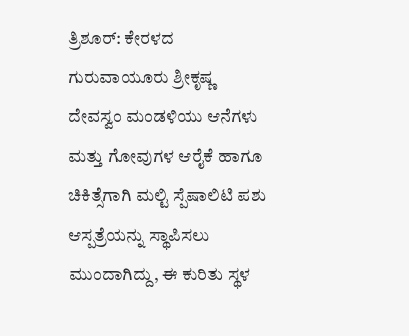ತ್ರಿಶೂರ್: ಕೇರಳದ ಗುರುವಾಯೂರು ಶ್ರೀಕೃಷ್ಣ ದೇವಸ್ವಂ ಮಂಡಳಿಯು ಆನೆಗಳು ಮತ್ತು ಗೋವುಗಳ ಆರೈಕೆ ಹಾಗೂ ಚಿಕಿತ್ಸೆಗಾಗಿ ಮಲ್ಟಿ ಸ್ಪೆಷಾಲಿಟಿ ಪಶು ಆಸ್ಪತ್ರೆಯನ್ನು ಸ್ಥಾಪಿಸಲು ಮುಂದಾಗಿದ್ದು, ಈ ಕುರಿತು ಸ್ಥಳ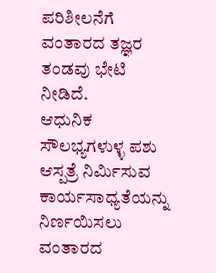ಪರಿಶೀಲನೆಗೆ ವಂತಾರದ ತಜ್ಞರ ತಂಡವು ಭೇಟಿ ನೀಡಿದೆ.
ಆಧುನಿಕ ಸೌಲಭ್ಯಗಳುಳ್ಳ ಪಶು ಆಸ್ಪತ್ರೆ ನಿರ್ಮಿಸುವ ಕಾರ್ಯಸಾಧ್ಯತೆಯನ್ನು ನಿರ್ಣಯಿಸಲು ವಂತಾರದ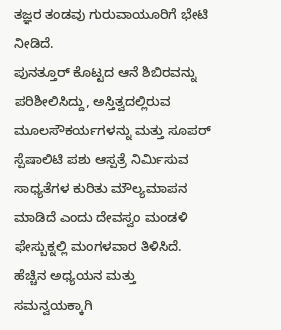ತಜ್ಞರ ತಂಡವು ಗುರುವಾಯೂರಿಗೆ ಭೇಟಿ ನೀಡಿದೆ.
ಪುನತ್ತೂರ್ ಕೊಟ್ಟದ ಆನೆ ಶಿಬಿರವನ್ನು ಪರಿಶೀಲಿಸಿದ್ದು, ಅಸ್ತಿತ್ವದಲ್ಲಿರುವ ಮೂಲಸೌಕರ್ಯಗಳನ್ನು ಮತ್ತು ಸೂಪರ್ ಸ್ಪೆಷಾಲಿಟಿ ಪಶು ಆಸ್ಪತ್ರೆ ನಿರ್ಮಿಸುವ ಸಾಧ್ಯತೆಗಳ ಕುರಿತು ಮೌಲ್ಯಮಾಪನ ಮಾಡಿದೆ ಎಂದು ದೇವಸ್ವಂ ಮಂಡಳಿ ಫೇಸ್ಬುಕ್ನಲ್ಲಿ ಮಂಗಳವಾರ ತಿಳಿಸಿದೆ.
ಹೆಚ್ಚಿನ ಅಧ್ಯಯನ ಮತ್ತು ಸಮನ್ವಯಕ್ಕಾಗಿ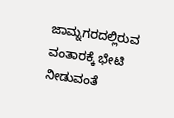ಜಾಮ್ನಗರದಲ್ಲಿರುವ ವಂತಾರಕ್ಕೆ ಭೇಟಿ ನೀಡುವಂತೆ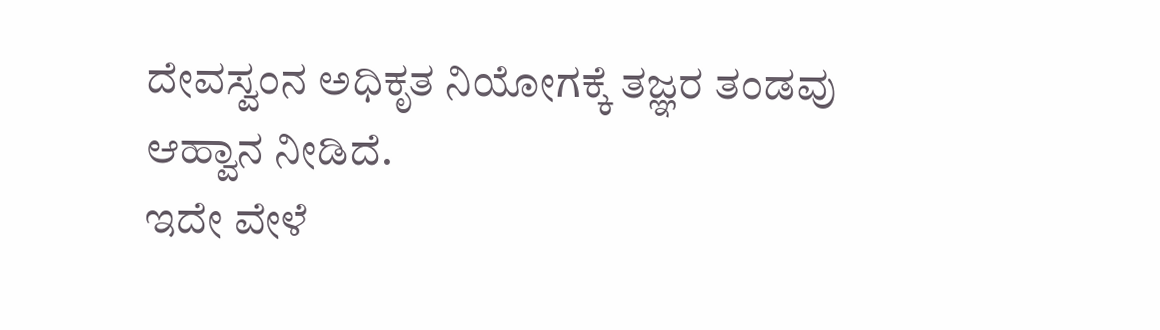ದೇವಸ್ವಂನ ಅಧಿಕೃತ ನಿಯೋಗಕ್ಕೆ ತಜ್ಞರ ತಂಡವು ಆಹ್ವಾನ ನೀಡಿದೆ.
ಇದೇ ವೇಳೆ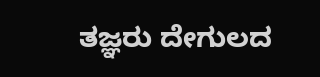ತಜ್ಞರು ದೇಗುಲದ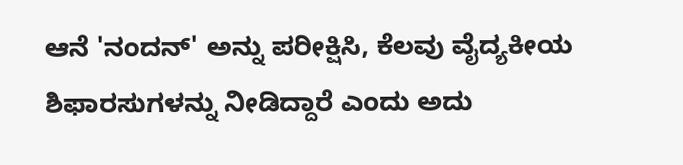ಆನೆ 'ನಂದನ್' ಅನ್ನು ಪರೀಕ್ಷಿಸಿ, ಕೆಲವು ವೈದ್ಯಕೀಯ ಶಿಫಾರಸುಗಳನ್ನು ನೀಡಿದ್ದಾರೆ ಎಂದು ಅದು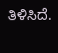ತಿಳಿಸಿದೆ.